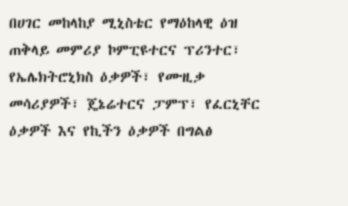በሀገር መከላከያ ሚኒስቴር የማዕከላዊ ዕዝ ጠቅላይ መምሪያ ኮምፒዩተርና ፕሪንተር፣ የኤሌክትሮኒክስ ዕቃዎች፣ የሙዚቃ መሳሪያዎች፣ ጄኔሬተርና ፓምፕ፣ የፈርኒቸር ዕቃዎች እና የኪችን ዕቃዎች በግልፅ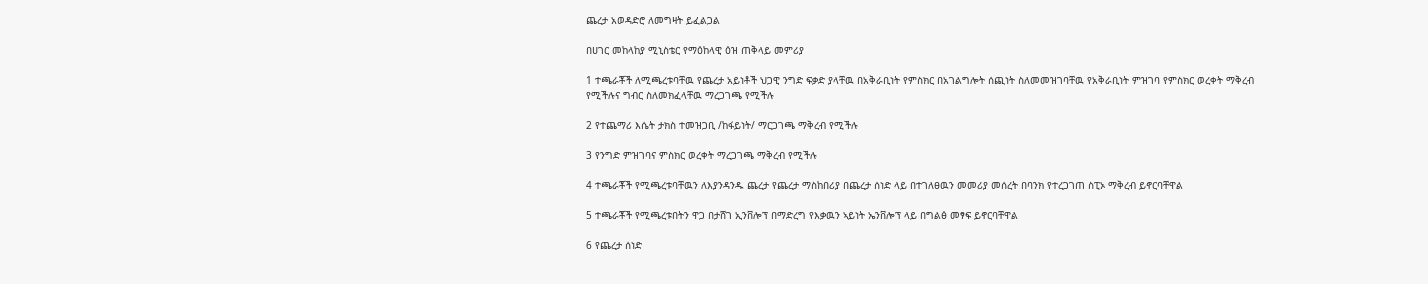ጨረታ አወዳድሮ ለመግዛት ይፈልጋል

በሀገር መከላከያ ሚኒስቴር የማዕከላዊ ዕዝ ጠቅላይ መምሪያ

1 ተጫራቾች ለሚጫረቱባቸዉ የጨረታ አይነቶች ህጋዊ ንግድ ፍቃድ ያላቸዉ በአቅራቢነት የምስክር በአገልግሎት ሰጪነት ስለመመዝገባቸዉ የአቅራቢነት ምዝገባ የምስክር ወረቀት ማቅረብ የሚችሉና ግብር ስለመክፈላቸዉ ማረጋገጫ የሚችሉ

2 የተጨማሪ እሴት ታክስ ተመዝጋቢ /ከፋይነት/ ማርጋገጫ ማቅረብ የሚችሉ

3 የንግድ ምዝገባና ምስክር ወረቀት ማረጋገጫ ማቅረብ የሚችሉ

4 ተጫራቾች የሚጫረቱባቸዉን ለእያንዳንዱ ጨረታ የጨረታ ማስከበሪያ በጨረታ ሰነድ ላይ በተገለፀዉን መመሪያ መሰረት በባንክ የተረጋገጠ ስፒኦ ማቅረብ ይኖርባቸዋል

5 ተጫራቾች የሚጫረቱበትን ዋጋ በታሸገ ኢንቨሎፕ በማድረግ የእቃዉን ኣይነት ኤንቨሎፕ ላይ በግልፅ መፃፍ ይኖርባቸዋል

6 የጨረታ ሰነድ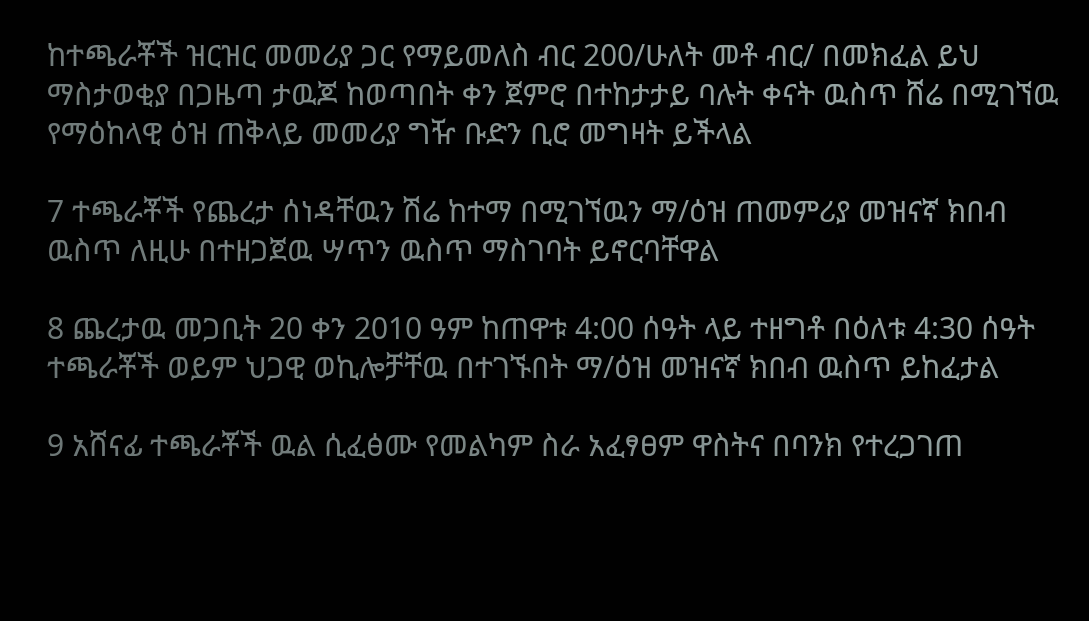ከተጫራቾች ዝርዝር መመሪያ ጋር የማይመለስ ብር 200/ሁለት መቶ ብር/ በመክፈል ይህ ማስታወቂያ በጋዜጣ ታዉጆ ከወጣበት ቀን ጀምሮ በተከታታይ ባሉት ቀናት ዉስጥ ሸሬ በሚገኘዉ የማዕከላዊ ዕዝ ጠቅላይ መመሪያ ግዥ ቡድን ቢሮ መግዛት ይችላል

7 ተጫራቾች የጨረታ ሰነዳቸዉን ሽሬ ከተማ በሚገኘዉን ማ/ዕዝ ጠመምሪያ መዝናኛ ክበብ ዉስጥ ለዚሁ በተዘጋጀዉ ሣጥን ዉስጥ ማስገባት ይኖርባቸዋል

8 ጨረታዉ መጋቢት 20 ቀን 2010 ዓም ከጠዋቱ 4:00 ሰዓት ላይ ተዘግቶ በዕለቱ 4:30 ሰዓት ተጫራቾች ወይም ህጋዊ ወኪሎቻቸዉ በተገኙበት ማ/ዕዝ መዝናኛ ክበብ ዉስጥ ይከፈታል

9 አሸናፊ ተጫራቾች ዉል ሲፈፅሙ የመልካም ስራ አፈፃፀም ዋስትና በባንክ የተረጋገጠ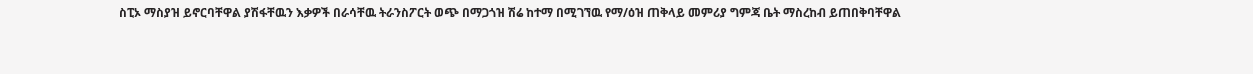ስፒኦ ማስያዝ ይኖርባቸዋል ያሽፋቸዉን እቃዎች በራሳቸዉ ትራንስፖርት ወጭ በማጋጎዝ ሽሬ ከተማ በሚገኘዉ የማ/ዕዝ ጠቅላይ መምሪያ ግምጃ ቤት ማስረከብ ይጠበቅባቸዋል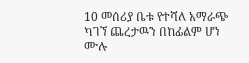10 መሰሪያ ቤቱ የተሻለ አማራጭ ካገኘ ጨረታዉን በከፊልም ሆነ ሙሉ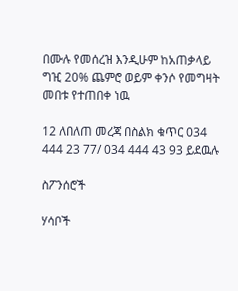በሙሉ የመሰረዝ እንዲሁም ከአጠቃላይ ግዢ 20% ጨምሮ ወይም ቀንሶ የመግዛት መበቱ የተጠበቀ ነዉ

12 ለበለጠ መረጃ በስልክ ቁጥር 034 444 23 77/ 034 444 43 93 ይደዉሉ

ስፖንሰሮች

ሃሳቦች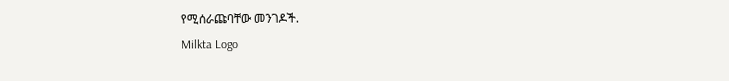የሚሰራጩባቸው መንገዶች.
Milkta Logo